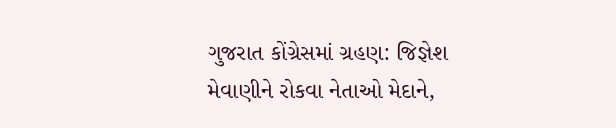ગુજરાત કોંગ્રેસમાં ગ્રહણ: જિજ્ઞેશ મેવાણીને રોકવા નેતાઓ મેદાને,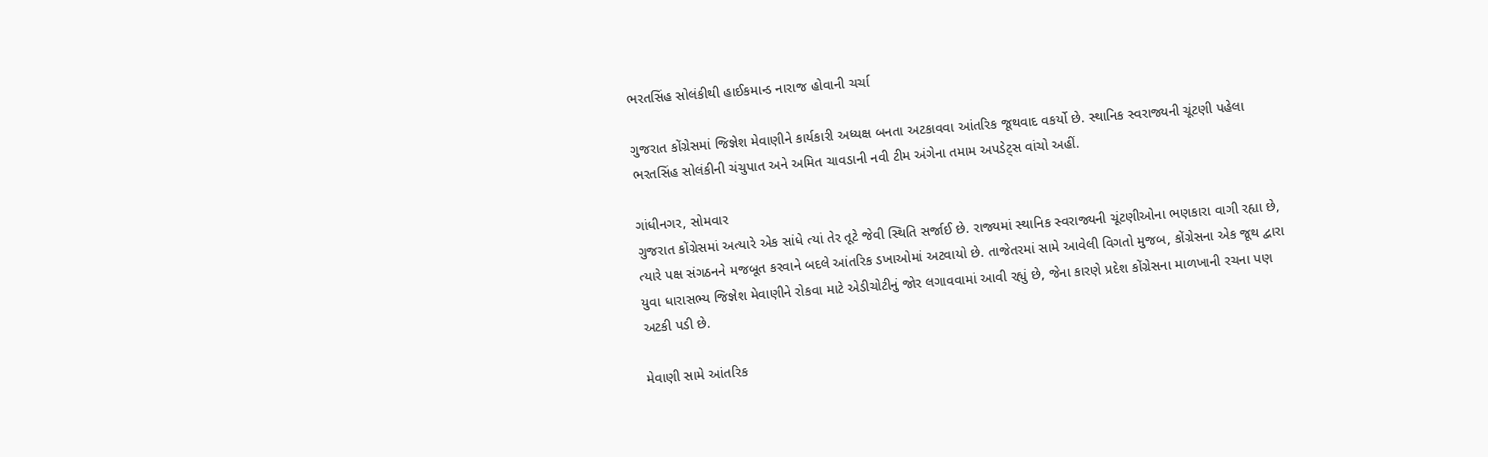ભરતસિંહ સોલંકીથી હાઈકમાન્ડ નારાજ હોવાની ચર્ચા

ગુજરાત કોંગ્રેસમાં જિજ્ઞેશ મેવાણીને કાર્યકારી અધ્યક્ષ બનતા અટકાવવા આંતરિક જૂથવાદ વકર્યો છે. સ્થાનિક સ્વરાજ્યની ચૂંટણી પહેલા ભરતસિંહ સોલંકીની ચંચુપાત અને અમિત ચાવડાની નવી ટીમ અંગેના તમામ અપડેટ્સ વાંચો અહીં.

ગાંધીનગર, સોમવાર
ગુજરાત કોંગ્રેસમાં અત્યારે એક સાંધે ત્યાં તેર તૂટે જેવી સ્થિતિ સર્જાઈ છે. રાજ્યમાં સ્થાનિક સ્વરાજ્યની ચૂંટણીઓના ભણકારા વાગી રહ્યા છે, ત્યારે પક્ષ સંગઠનને મજબૂત કરવાને બદલે આંતરિક ડખાઓમાં અટવાયો છે. તાજેતરમાં સામે આવેલી વિગતો મુજબ, કોંગ્રેસના એક જૂથ દ્વારા યુવા ધારાસભ્ય જિજ્ઞેશ મેવાણીને રોકવા માટે એડીચોટીનું જોર લગાવવામાં આવી રહ્યું છે, જેના કારણે પ્રદેશ કોંગ્રેસના માળખાની રચના પણ અટકી પડી છે.

મેવાણી સામે આંતરિક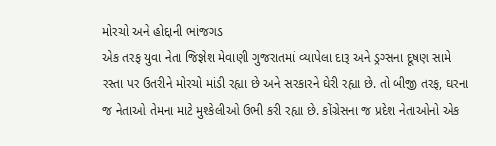મોરચો અને હોદ્દાની ભાંજગડ
એક તરફ યુવા નેતા જિજ્ઞેશ મેવાણી ગુજરાતમાં વ્યાપેલા દારૂ અને ડ્રગ્સના દૂષણ સામે રસ્તા પર ઉતરીને મોરચો માંડી રહ્યા છે અને સરકારને ઘેરી રહ્યા છે. તો બીજી તરફ, ઘરના જ નેતાઓ તેમના માટે મુશ્કેલીઓ ઉભી કરી રહ્યા છે. કોંગ્રેસના જ પ્રદેશ નેતાઓનો એક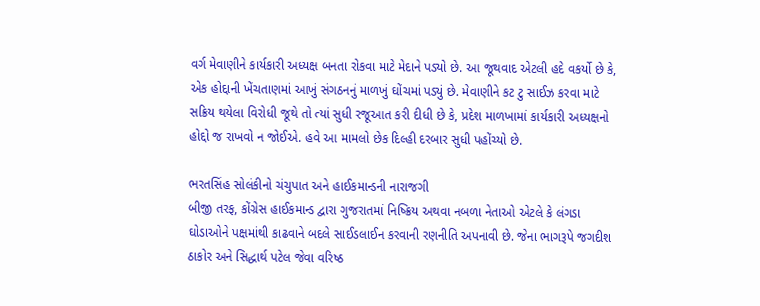વર્ગ મેવાણીને કાર્યકારી અધ્યક્ષ બનતા રોકવા માટે મેદાને પડ્યો છે. આ જૂથવાદ એટલી હદે વકર્યો છે કે, એક હોદ્દાની ખેંચતાણમાં આખું સંગઠનનું માળખું ઘોંચમાં પડ્યું છે. મેવાણીને કટ ટુ સાઈઝ કરવા માટે સક્રિય થયેલા વિરોધી જૂથે તો ત્યાં સુધી રજૂઆત કરી દીધી છે કે, પ્રદેશ માળખામાં કાર્યકારી અધ્યક્ષનો હોદ્દો જ રાખવો ન જોઈએ. હવે આ મામલો છેક દિલ્હી દરબાર સુધી પહોંચ્યો છે.

ભરતસિંહ સોલંકીનો ચંચુપાત અને હાઈકમાન્ડની નારાજગી
બીજી તરફ, કોંગ્રેસ હાઈકમાન્ડ દ્વારા ગુજરાતમાં નિષ્ક્રિય અથવા નબળા નેતાઓ એટલે કે લંગડા ઘોડાઓને પક્ષમાંથી કાઢવાને બદલે સાઈડલાઈન કરવાની રણનીતિ અપનાવી છે. જેના ભાગરૂપે જગદીશ ઠાકોર અને સિદ્ધાર્થ પટેલ જેવા વરિષ્ઠ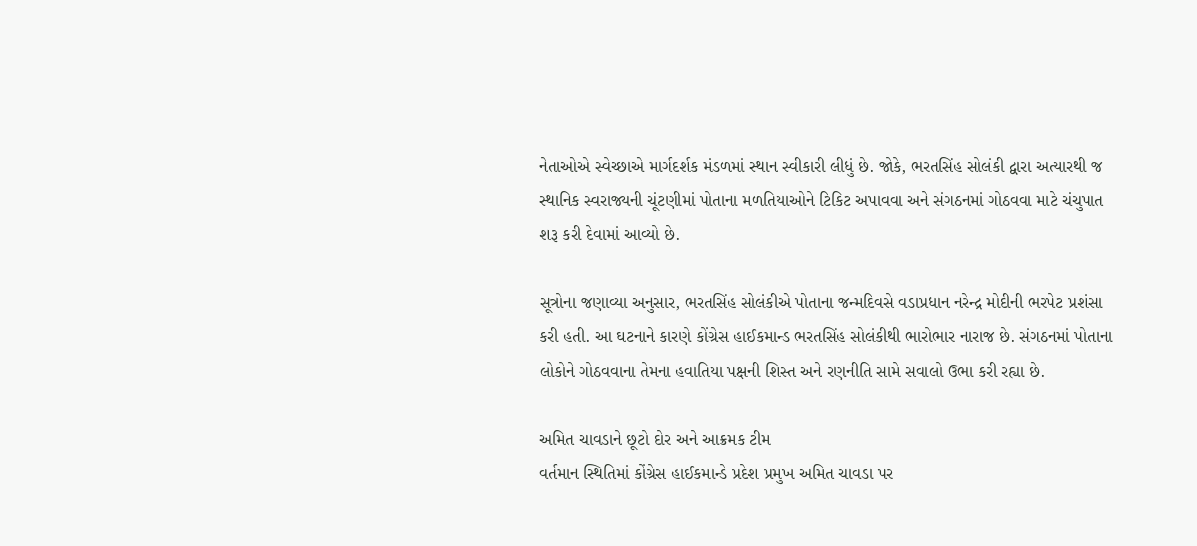નેતાઓએ સ્વેચ્છાએ માર્ગદર્શક મંડળમાં સ્થાન સ્વીકારી લીધું છે. જોકે, ભરતસિંહ સોલંકી દ્વારા અત્યારથી જ સ્થાનિક સ્વરાજ્યની ચૂંટણીમાં પોતાના મળતિયાઓને ટિકિટ અપાવવા અને સંગઠનમાં ગોઠવવા માટે ચંચુપાત શરૂ કરી દેવામાં આવ્યો છે.

સૂત્રોના જણાવ્યા અનુસાર, ભરતસિંહ સોલંકીએ પોતાના જન્મદિવસે વડાપ્રધાન નરેન્દ્ર મોદીની ભરપેટ પ્રશંસા કરી હતી. આ ઘટનાને કારણે કોંગ્રેસ હાઈકમાન્ડ ભરતસિંહ સોલંકીથી ભારોભાર નારાજ છે. સંગઠનમાં પોતાના લોકોને ગોઠવવાના તેમના હવાતિયા પક્ષની શિસ્ત અને રણનીતિ સામે સવાલો ઉભા કરી રહ્યા છે.

અમિત ચાવડાને છૂટો દોર અને આક્રમક ટીમ
વર્તમાન સ્થિતિમાં કોંગ્રેસ હાઈકમાન્ડે પ્રદેશ પ્રમુખ અમિત ચાવડા પર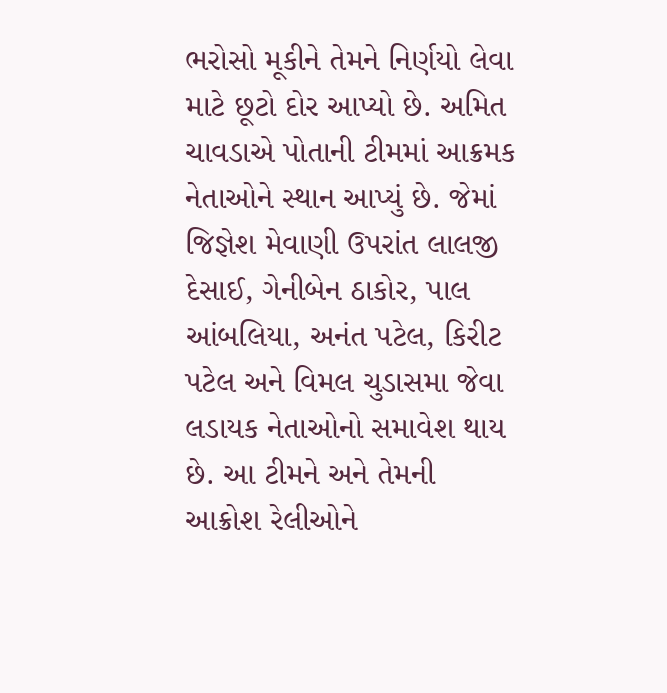ભરોસો મૂકીને તેમને નિર્ણયો લેવા માટે છૂટો દોર આપ્યો છે. અમિત ચાવડાએ પોતાની ટીમમાં આક્રમક નેતાઓને સ્થાન આપ્યું છે. જેમાં જિજ્ઞેશ મેવાણી ઉપરાંત લાલજી દેસાઈ, ગેનીબેન ઠાકોર, પાલ આંબલિયા, અનંત પટેલ, કિરીટ પટેલ અને વિમલ ચુડાસમા જેવા લડાયક નેતાઓનો સમાવેશ થાય છે. આ ટીમને અને તેમની આક્રોશ રેલીઓને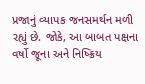પ્રજાનું વ્યાપક જનસમર્થન મળી રહ્યું છે. જોકે, આ બાબત પક્ષના વર્ષો જૂના અને નિષ્ક્રિય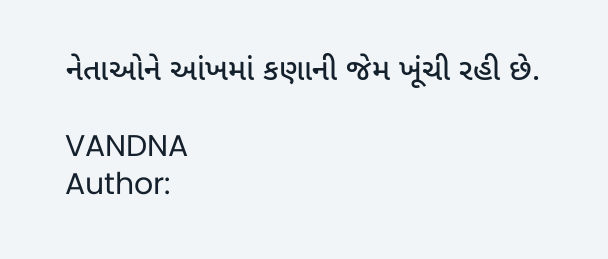નેતાઓને આંખમાં કણાની જેમ ખૂંચી રહી છે.

VANDNA
Author: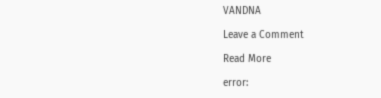VANDNA

Leave a Comment

Read More

error: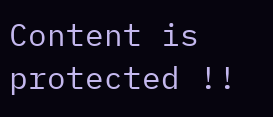Content is protected !!